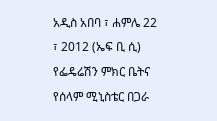አዲስ አበባ ፣ ሐምሌ 22 ፣ 2012 (ኤፍ ቢ ሲ) የፌዴሬሽን ምክር ቤትና የሰላም ሚኒስቴር በጋራ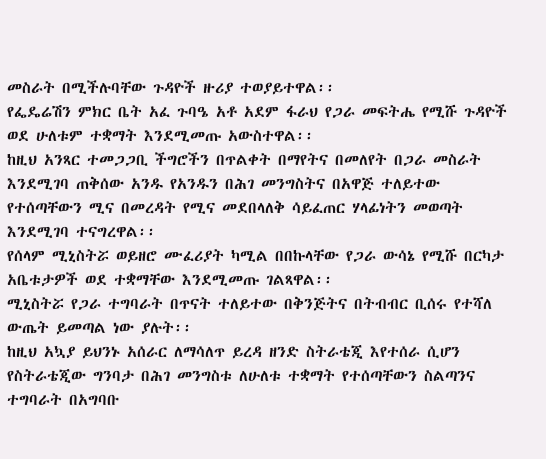መስራት በሚችሉባቸው ጉዳዮች ዙሪያ ተወያይተዋል፡፡
የፌዴሬሽን ምክር ቤት አፈ ጉባዔ አቶ አደም ፋራህ የጋራ መፍትሔ የሚሹ ጉዳዮች ወደ ሁለቱም ተቋማት እንደሚመጡ አውስተዋል፡፡
ከዚህ አንጻር ተመጋጋቢ ችግሮችን በጥልቀት በማየትና በመለየት በጋራ መስራት እንደሚገባ ጠቅሰው አንዱ የአንዱን በሕገ መንግስትና በአዋጅ ተለይተው የተሰጣቸውን ሚና በመረዳት የሚና መደበላለቅ ሳይፈጠር ሃላፊነትን መወጣት እንደሚገባ ተናግረዋል፡፡
የሰላም ሚኒስትሯ ወይዘሮ ሙፈሪያት ካሚል በበኩላቸው የጋራ ውሳኔ የሚሹ በርካታ አቤቱታዎች ወደ ተቋማቸው እንደሚመጡ ገልጻዋል፡፡
ሚኒስትሯ የጋራ ተግባራት በጥናት ተለይተው በቅንጅትና በትብብር ቢሰሩ የተሻለ ውጤት ይመጣል ነው ያሉት፡፡
ከዚህ አኳያ ይህንኑ አሰራር ለማሳለጥ ይረዳ ዘንድ ስትራቴጂ እየተሰራ ሲሆን የስትራቴጂው ግንባታ በሕገ መንግስቱ ለሁለቱ ተቋማት የተሰጣቸውን ስልጣንና ተግባራት በአግባቡ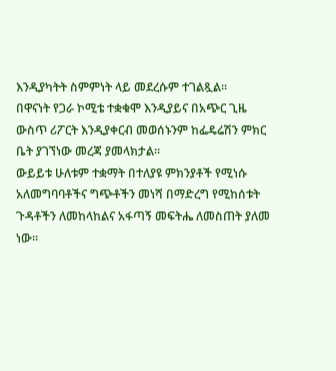እንዲያካትት ስምምነት ላይ መደረሱም ተገልጿል፡፡
በዋናነት የጋራ ኮሚቴ ተቋቁሞ እንዲያይና በአጭር ጊዜ ውስጥ ሪፖርት እንዲያቀርብ መወሰኑንም ከፌዴሬሽን ምክር ቤት ያገኘነው መረጃ ያመላክታል፡፡
ውይይቱ ሁለቱም ተቋማት በተለያዩ ምክንያቶች የሚነሱ አለመግባባቶችና ግጭቶችን መነሻ በማድረግ የሚከሰቱት ጉዳቶችን ለመከላከልና አፋጣኝ መፍትሔ ለመስጠት ያለመ ነው፡፡